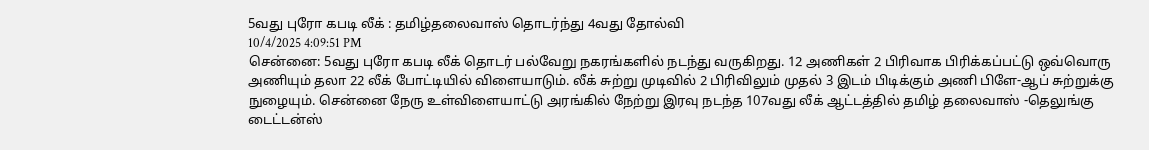5வது புரோ கபடி லீக் : தமிழ்தலைவாஸ் தொடர்ந்து 4வது தோல்வி
10/4/2025 4:09:51 PM
சென்னை: 5வது புரோ கபடி லீக் தொடர் பல்வேறு நகரங்களில் நடந்து வருகிறது. 12 அணிகள் 2 பிரிவாக பிரிக்கப்பட்டு ஒவ்வொரு அணியும் தலா 22 லீக் போட்டியில் விளையாடும். லீக் சுற்று முடிவில் 2 பிரிவிலும் முதல் 3 இடம் பிடிக்கும் அணி பிளே-ஆப் சுற்றுக்கு நுழையும். சென்னை நேரு உள்விளையாட்டு அரங்கில் நேற்று இரவு நடந்த 107வது லீக் ஆட்டத்தில் தமிழ் தலைவாஸ் -தெலுங்கு டைட்டன்ஸ்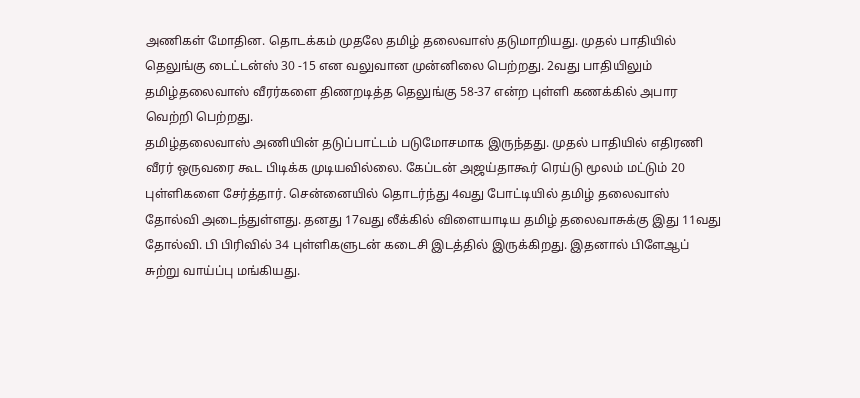அணிகள் மோதின. தொடக்கம் முதலே தமிழ் தலைவாஸ் தடுமாறியது. முதல் பாதியில் தெலுங்கு டைட்டன்ஸ் 30 -15 என வலுவான முன்னிலை பெற்றது. 2வது பாதியிலும் தமிழ்தலைவாஸ் வீரர்களை திணறடித்த தெலுங்கு 58-37 என்ற புள்ளி கணக்கில் அபார வெற்றி பெற்றது.
தமிழ்தலைவாஸ் அணியின் தடுப்பாட்டம் படுமோசமாக இருந்தது. முதல் பாதியில் எதிரணி வீரர் ஒருவரை கூட பிடிக்க முடியவில்லை. கேப்டன் அஜய்தாகூர் ரெய்டு மூலம் மட்டும் 20 புள்ளிகளை சேர்த்தார். சென்னையில் தொடர்ந்து 4வது போட்டியில் தமிழ் தலைவாஸ் தோல்வி அடைந்துள்ளது. தனது 17வது லீக்கில் விளையாடிய தமிழ் தலைவாசுக்கு இது 11வது தோல்வி. பி பிரிவில் 34 புள்ளிகளுடன் கடைசி இடத்தில் இருக்கிறது. இதனால் பிளேஆப் சுற்று வாய்ப்பு மங்கியது.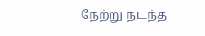நேற்று நடந்த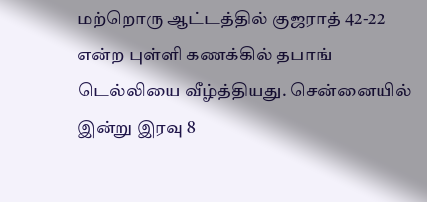மற்றொரு ஆட்டத்தில் குஜராத் 42-22 என்ற புள்ளி கணக்கில் தபாங் டெல்லியை வீழ்த்தியது. சென்னையில் இன்று இரவு 8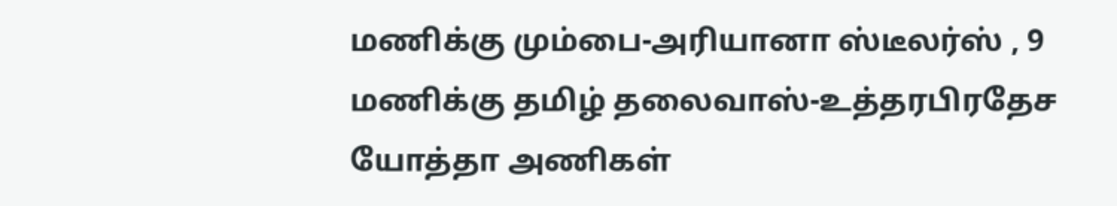மணிக்கு மும்பை-அரியானா ஸ்டீலர்ஸ் , 9 மணிக்கு தமிழ் தலைவாஸ்-உத்தரபிரதேச யோத்தா அணிகள்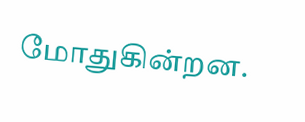மோதுகின்றன.